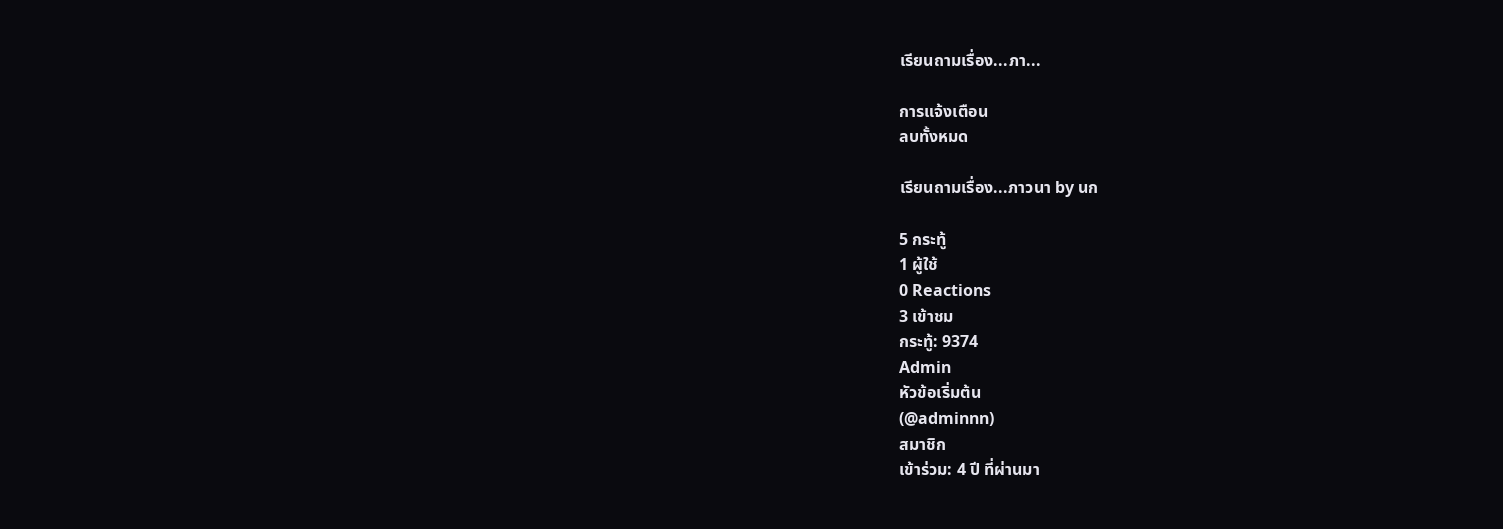เรียนถามเรื่อง...ภา...

การแจ้งเตือน
ลบทั้งหมด

เรียนถามเรื่อง...ภาวนา by นก

5 กระทู้
1 ผู้ใช้
0 Reactions
3 เข้าชม
กระทู้: 9374
Admin
หัวข้อเริ่มต้น
(@adminnn)
สมาชิก
เข้าร่วม: 4 ปี ที่ผ่านมา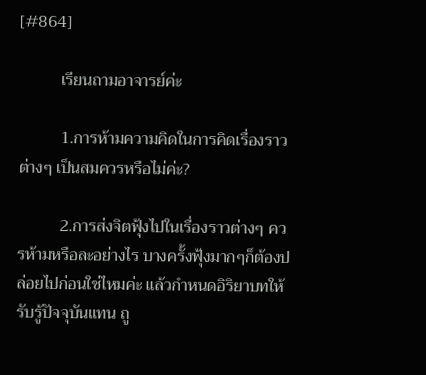[#864]

          เรียนถามอาจารย์ค่ะ

          1.การห้ามความคิดในการคิดเรื่องราวต่างๆ เป็นสมควรหรือไม่ค่ะ?

          2.การส่งจิตฟุ้งไปในเรื่องราวต่างๆ ควรห้ามหรือละอย่างไร บางครั้งฟุ้งมากๆก็ต้องปล่อยไปก่อนใช่ไหมค่ะ แล้วกำหนดอิริยาบทให้รับรู้ปัจจุบันแทน ถู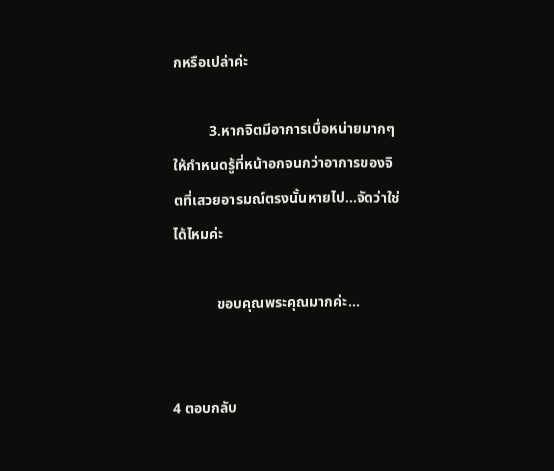กหรือเปล่าค่ะ

          3.หากจิตมีอาการเบื่อหน่ายมากๆ ให้กำหนดรู้ที่หน้าอกจนกว่าอาการของจิตที่เสวยอารมณ์ตรงนั้นหายไป...จัดว่าใช่ได้ไหมค่ะ

            ขอบคุณพระคุณมากค่ะ...


4 ตอบกลับ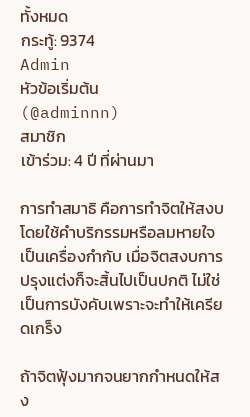ทั้งหมด
กระทู้: 9374
Admin
หัวข้อเริ่มต้น
(@adminnn)
สมาชิก
เข้าร่วม: 4 ปี ที่ผ่านมา

การทำสมาธิ คือการทำจิตให้สงบโดยใช้คำบริกรรมหรือลมหายใจเป็นเครื่องกำกับ เมื่อจิตสงบการปรุงแต่งก็จะสิ้นไปเป็นปกติ ไม่ใช่เป็นการบังคับเพราะจะทำให้เครียดเกร็ง

ถ้าจิตฟุ้งมากจนยากกำหนดให้สง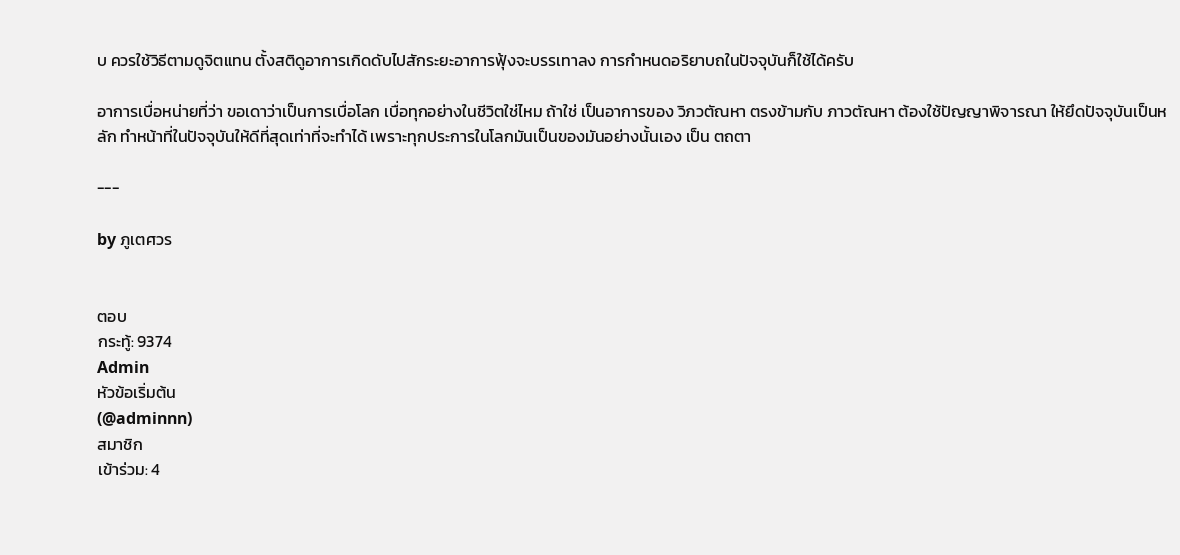บ ควรใช้วิธีตามดูจิตแทน ตั้งสติดูอาการเกิดดับไปสักระยะอาการฟุ้งจะบรรเทาลง การกำหนดอริยาบถในปัจจุบันก็ใช้ได้ครับ

อาการเบื่อหน่ายที่ว่า ขอเดาว่าเป็นการเบื่อโลก เบื่อทุกอย่างในชีวิตใช่ไหม ถ้าใช่ เป็นอาการของ วิภวตัณหา ตรงข้ามกับ ภาวตัณหา ต้องใช้ปัญญาพิจารณา ให้ยึดปัจจุบันเป็นหลัก ทำหน้าที่ในปัจจุบันให้ดีที่สุดเท่าที่จะทำได้ เพราะทุกประการในโลกมันเป็นของมันอย่างนั้นเอง เป็น ตถตา

---

by ภูเตศวร


ตอบ
กระทู้: 9374
Admin
หัวข้อเริ่มต้น
(@adminnn)
สมาชิก
เข้าร่วม: 4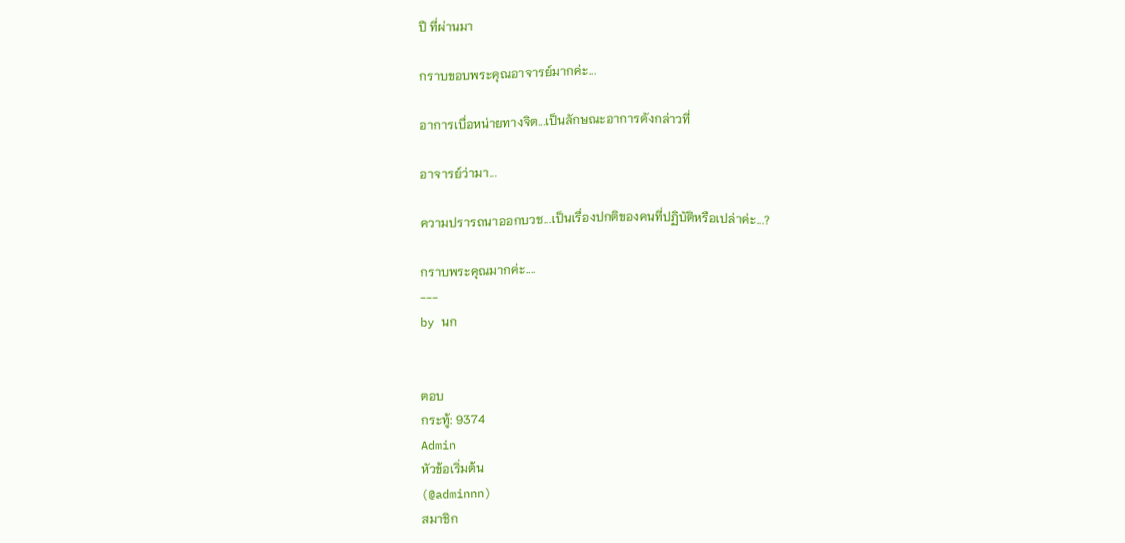ปี ที่ผ่านมา

กราบขอบพระคุณอาจารย์มากค่ะ...

อาการเบื่อหน่ายทางจิต...เป็นลักษณะอาการดังกล่าวที่

อาจารย์ว่ามา...

ความปรารถนาออกบวช...เป็นเรื่องปกติของคนที่ปฏิบัติหรือเปล่าค่ะ...?

กราบพระคุณมากค่ะ....
---
by นก


ตอบ
กระทู้: 9374
Admin
หัวข้อเริ่มต้น
(@adminnn)
สมาชิก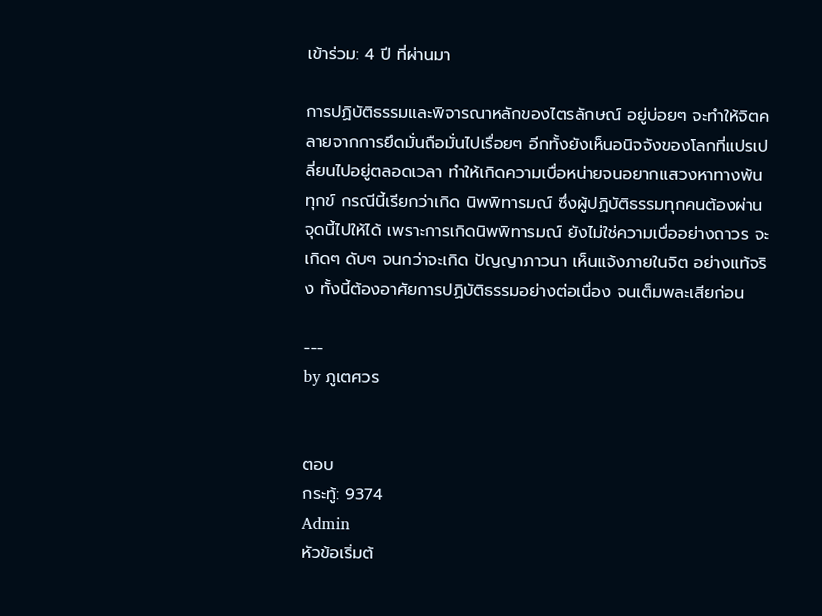เข้าร่วม: 4 ปี ที่ผ่านมา

การปฏิบัติธรรมและพิจารณาหลักของไตรลักษณ์ อยู่บ่อยๆ จะทำให้จิตคลายจากการยึดมั่นถือมั่นไปเรื่อยๆ อีกทั้งยังเห็นอนิจจังของโลกที่แปรเปลี่ยนไปอยู่ตลอดเวลา ทำให้เกิดความเบื่อหน่ายจนอยากแสวงหาทางพ้นทุกข์ กรณีนี้เรียกว่าเกิด นิพพิทารมณ์ ซึ่งผู้ปฏิบัติธรรมทุกคนต้องผ่านจุดนี้ไปให้ได้ เพราะการเกิดนิพพิทารมณ์ ยังไม่ใช่ความเบื่ออย่างถาวร จะเกิดๆ ดับๆ จนกว่าจะเกิด ปัญญาภาวนา เห็นแจ้งภายในจิต อย่างแท้จริง ทั้งนี้ต้องอาศัยการปฏิบัติธรรมอย่างต่อเนื่อง จนเต็มพละเสียก่อน

---
by ภูเตศวร


ตอบ
กระทู้: 9374
Admin
หัวข้อเริ่มต้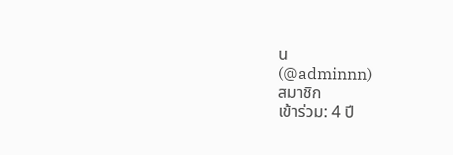น
(@adminnn)
สมาชิก
เข้าร่วม: 4 ปี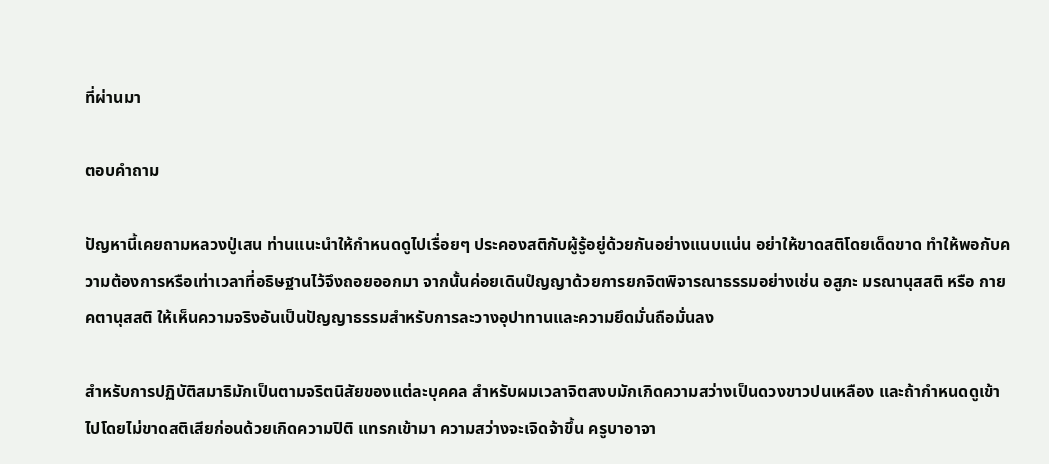ที่ผ่านมา

ตอบคำถาม

ปัญหานี้เคยถามหลวงปู่เสน ท่านแนะนำให้กำหนดดูไปเรื่อยๆ ประคองสติกับผู้รู้อยู่ด้วยกันอย่างแนบแน่น อย่าให้ขาดสติโดยเด็ดขาด ทำให้พอกับความต้องการหรือเท่าเวลาที่อธิษฐานไว้จึงถอยออกมา จากนั้นค่อยเดินปํญญาด้วยการยกจิตพิจารณาธรรมอย่างเช่น อสูภะ มรณานุสสติ หรือ กายคตานุสสติ ให้เห็นความจริงอันเป็นปัญญาธรรมสำหรับการละวางอุปาทานและความยึดมั่นถือมั่นลง

สำหรับการปฏิบัติสมาธิมักเป็นตามจริตนิสัยของแต่ละบุคคล สำหรับผมเวลาจิตสงบมักเกิดความสว่างเป็นดวงขาวปนเหลือง และถ้ากำหนดดูเข้าไปโดยไม่ขาดสติเสียก่อนด้วยเกิดความปิติ แทรกเข้ามา ความสว่างจะเจิดจ้าขึ้น ครูบาอาจา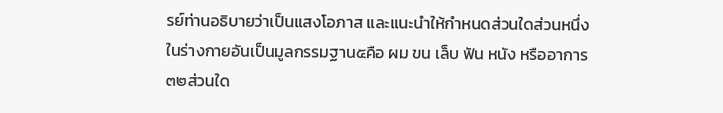รย์ท่านอธิบายว่าเป็นแสงโอภาส และแนะนำให้กำหนดส่วนใดส่วนหนึ่งในร่างกายอันเป็นมูลกรรมฐาน๕คือ ผม ขน เล็บ ฟัน หนัง หรืออาการ๓๒ส่วนใด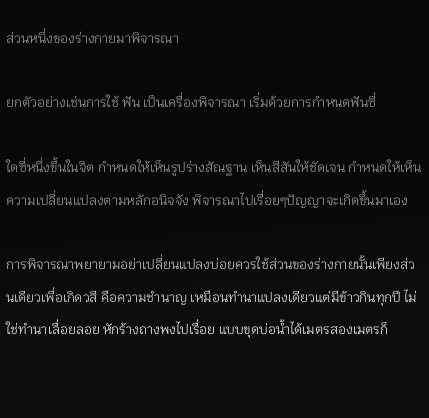ส่วนหนึ่งของร่างกายมาพิจารณา

ยกตัวอย่างเช่นการใช้ ฟัน เป็นเครื่องพิจารณา เริ่มด้วยการกำหนดฟันซี่

ใดซี่หนึ่งขึ้นในจิต กำหนดให้เห็นรูปร่างสัณฐาน เห็นสีสันให้ชัดเจน กำหนดให้เห็นความเปลี่ยนแปลงตามหลักอนิจจัง พิจารณาไปเรื่อยๆปัญญาจะเกิดขึ้นมาเอง

การพิจารณาพยายามอย่าเปลี่ยนแปลงบ่อยควรใช้ส่วนของร่างกายนั้นเพียงส่วนเดียวเพื่อเกิดวสี คือความชำนาญ เหมือนทำนาแปลงเดียวแต่มีข้าวกินทุกปี ไม่ใช่ทำนาเลื่อยลอย หักร้างถางพงไปเรื่อย แบบขุดบ่อน้ำได้เมตรสองเมตรก็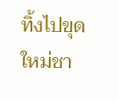ทิ้งไปขุดใหม่ชา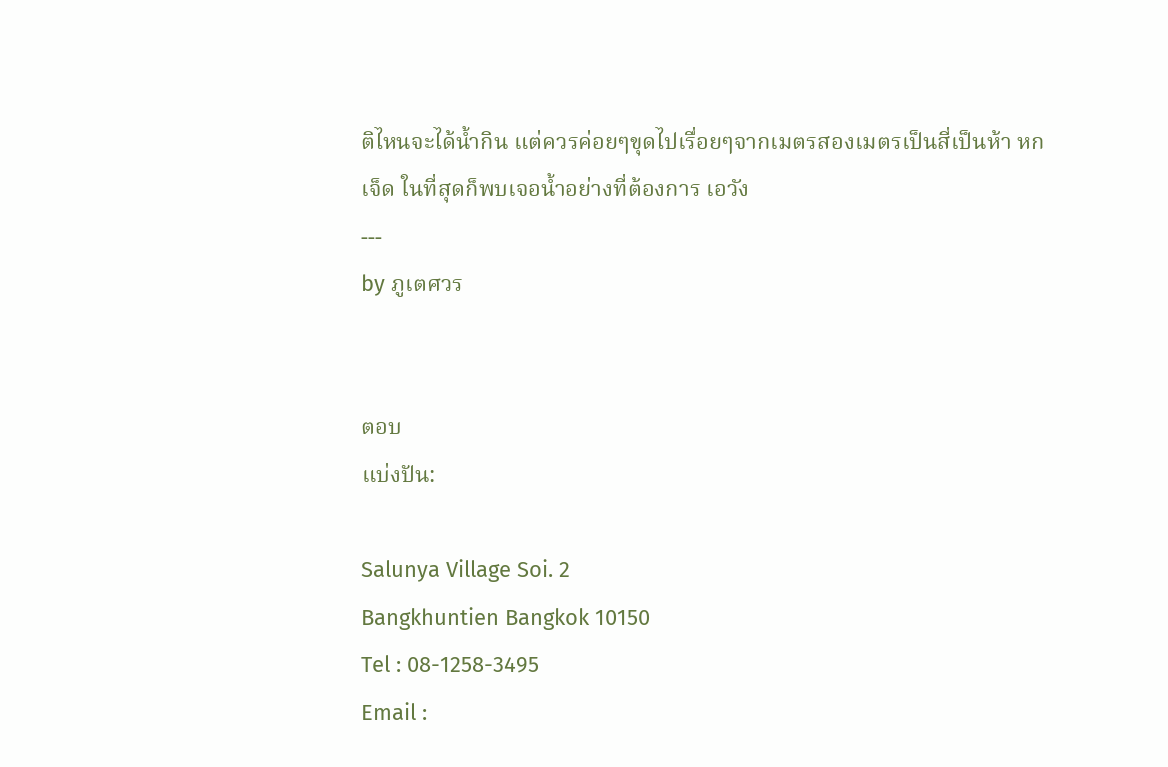ติไหนจะได้น้ำกิน แต่ควรค่อยๆขุดไปเรื่อยๆจากเมตรสองเมตรเป็นสี่เป็นห้า หก เจ็ด ในที่สุดก็พบเจอน้ำอย่างที่ต้องการ เอวัง
---
by ภูเตศวร


ตอบ
แบ่งปัน:

Salunya Village Soi. 2
Bangkhuntien Bangkok 10150
Tel : 08-1258-3495
Email :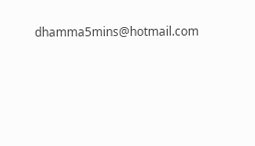dhamma5mins@hotmail.com